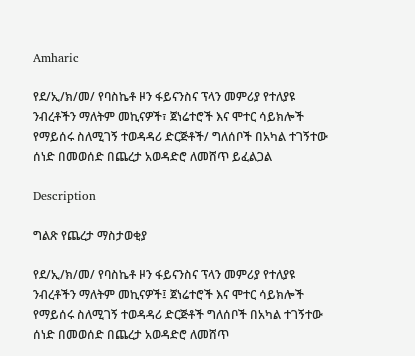Amharic

የደ/ኢ/ክ/መ/ የባስኬቶ ዞን ፋይናንስና ፕላን መምሪያ የተለያዩ ንብረቶችን ማለትም መኪናዎች፣ ጀነሬተሮች እና ሞተር ሳይክሎች የማይሰሩ ስለሚገኝ ተወዳዳሪ ድርጅቶች/ ግለሰቦች በአካል ተገኝተው ሰነድ በመወሰድ በጨረታ አወዳድሮ ለመሸጥ ይፈልጋል

Description

ግልጽ የጨረታ ማስታወቂያ

የደ/ኢ/ክ/መ/ የባስኬቶ ዞን ፋይናንስና ፕላን መምሪያ የተለያዩ ንብረቶችን ማለትም መኪናዎች፤ ጀነሬተሮች እና ሞተር ሳይክሎች የማይሰሩ ስለሚገኝ ተወዳዳሪ ድርጅቶች ግለሰቦች በአካል ተገኝተው ሰነድ በመወሰድ በጨረታ አወዳድሮ ለመሸጥ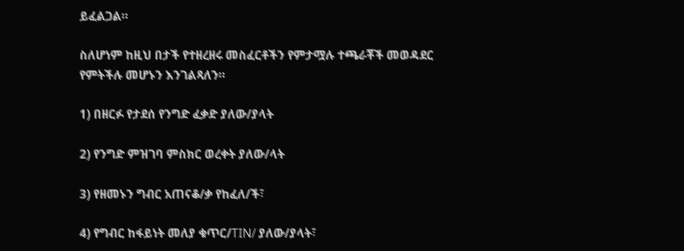ይፈልጋል።

ስለሆነም ከዚህ በታች የተዘረዘሩ መስፈርቶችን የምታሟሉ ተጫራቾች መወዳደር የምትችሉ መሆኑን እንገልጻለን።

1) በዘርፉ የታደሰ የንግድ ፈቃድ ያለው/ያላት

2) የንግድ ምዝገባ ምስክር ወረቀት ያለው/ላት

3) የዘመኑን ግብር አጠናቆ/ቃ የከፈለ/ች፣

4) የግብር ከፋይነት መለያ ቁጥር/TIN/ ያለው/ያላት፣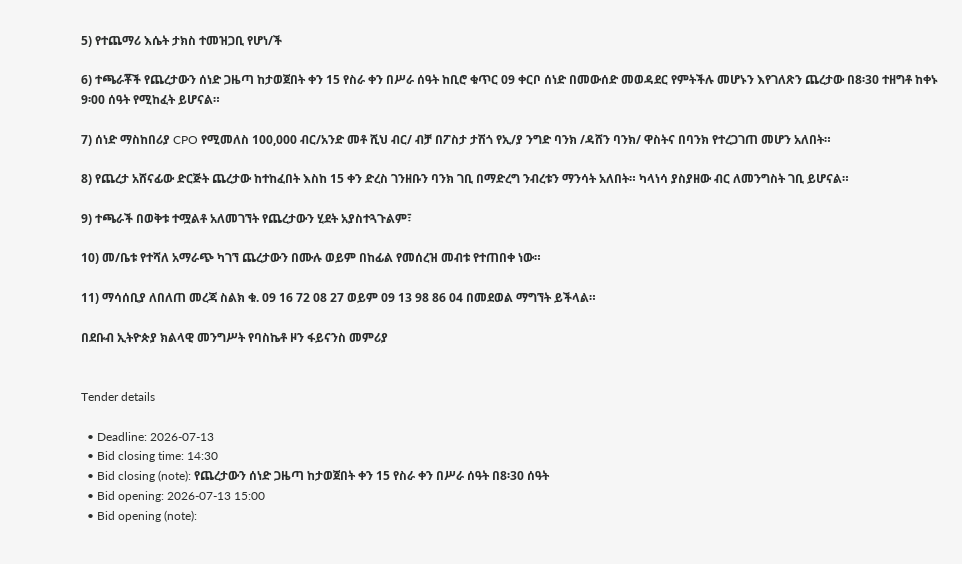5) የተጨማሪ እሴት ታክስ ተመዝጋቢ የሆነ/ች

6) ተጫራቾች የጨረታውን ሰነድ ጋዜጣ ከታወጀበት ቀን 15 የስራ ቀን በሥራ ሰዓት ከቢሮ ቁጥር 09 ቀርቦ ሰነድ በመውሰድ መወዳደር የምትችሉ መሆኑን እየገለጽን ጨረታው በ8፡30 ተዘግቶ ከቀኑ 9፡00 ሰዓት የሚከፈት ይሆናል።

7) ሰነድ ማስከበሪያ CPO የሚመለስ 100,000 ብር/አንድ መቶ ሺህ ብር/ ብቻ በፖስታ ታሽጎ የኢ/ያ ንግድ ባንክ /ዳሸን ባንክ/ ዋስትና በባንክ የተረጋገጠ መሆን አለበት።

8) የጨረታ አሸናፊው ድርጅት ጨረታው ከተከፈበት እስከ 15 ቀን ድረስ ገንዘቡን ባንክ ገቢ በማድረግ ንብረቱን ማንሳት አለበት። ካላነሳ ያስያዘው ብር ለመንግስት ገቢ ይሆናል።

9) ተጫራች በወቅቱ ተሟልቶ አለመገኘት የጨረታውን ሂደት አያስተጓጉልም፣

10) መ/ቤቱ የተሻለ አማራጭ ካገኘ ጨረታውን በሙሉ ወይም በከፊል የመሰረዝ መብቱ የተጠበቀ ነው።

11) ማሳሰቢያ ለበለጠ መረጃ ስልክ ቁ. 09 16 72 08 27 ወይም 09 13 98 86 04 በመደወል ማግኘት ይችላል።

በደቡብ ኢትዮጵያ ክልላዊ መንግሥት የባስኬቶ ዞን ፋይናንስ መምሪያ


Tender details

  • Deadline: 2026-07-13
  • Bid closing time: 14:30
  • Bid closing (note): የጨረታውን ሰነድ ጋዜጣ ከታወጀበት ቀን 15 የስራ ቀን በሥራ ሰዓት በ8፡30 ሰዓት
  • Bid opening: 2026-07-13 15:00
  • Bid opening (note):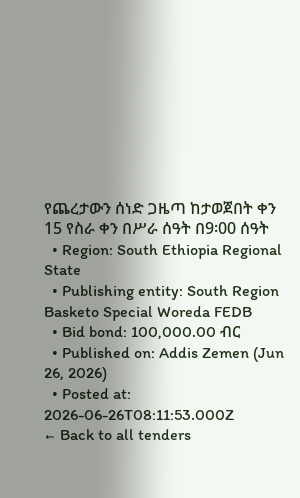የጨረታውን ሰነድ ጋዜጣ ከታወጀበት ቀን 15 የስራ ቀን በሥራ ሰዓት በ9፡00 ሰዓት
  • Region: South Ethiopia Regional State
  • Publishing entity: South Region Basketo Special Woreda FEDB
  • Bid bond: 100,000.00 ብር
  • Published on: Addis Zemen (Jun 26, 2026)
  • Posted at: 2026-06-26T08:11:53.000Z
← Back to all tenders